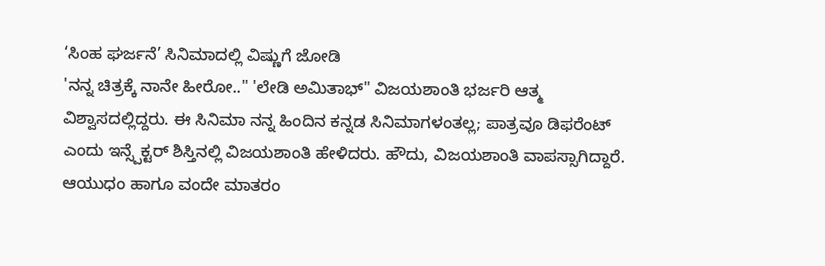‘ಸಿಂಹ ಘರ್ಜನೆ’ ಸಿನಿಮಾದಲ್ಲಿ ವಿಷ್ಣುಗೆ ಜೋಡಿ
'ನನ್ನ ಚಿತ್ರಕ್ಕೆ ನಾನೇ ಹೀರೋ.." 'ಲೇಡಿ ಅಮಿತಾಭ್" ವಿಜಯಶಾಂತಿ ಭರ್ಜರಿ ಆತ್ಮ ವಿಶ್ವಾಸದಲ್ಲಿದ್ದರು. ಈ ಸಿನಿಮಾ ನನ್ನ ಹಿಂದಿನ ಕನ್ನಡ ಸಿನಿಮಾಗಳಂತಲ್ಲ; ಪಾತ್ರವೂ ಡಿಫರೆಂಟ್ ಎಂದು ಇನ್ಸ್ಪೆಕ್ಟರ್ ಶಿಸ್ತಿನಲ್ಲಿ ವಿಜಯಶಾಂತಿ ಹೇಳಿದರು. ಹೌದು, ವಿಜಯಶಾಂತಿ ವಾಪಸ್ಸಾಗಿದ್ದಾರೆ. ಆಯುಧಂ ಹಾಗೂ ವಂದೇ ಮಾತರಂ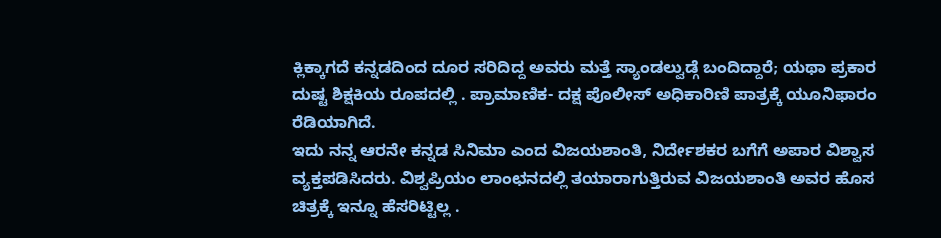ಕ್ಲಿಕ್ಕಾಗದೆ ಕನ್ನಡದಿಂದ ದೂರ ಸರಿದಿದ್ದ ಅವರು ಮತ್ತೆ ಸ್ಯಾಂಡಲ್ವುಡ್ಗೆ ಬಂದಿದ್ದಾರೆ; ಯಥಾ ಪ್ರಕಾರ ದುಷ್ಟ ಶಿಕ್ಷಕಿಯ ರೂಪದಲ್ಲಿ . ಪ್ರಾಮಾಣಿಕ- ದಕ್ಷ ಪೊಲೀಸ್ ಅಧಿಕಾರಿಣಿ ಪಾತ್ರಕ್ಕೆ ಯೂನಿಫಾರಂ ರೆಡಿಯಾಗಿದೆ.
ಇದು ನನ್ನ ಆರನೇ ಕನ್ನಡ ಸಿನಿಮಾ ಎಂದ ವಿಜಯಶಾಂತಿ, ನಿರ್ದೇಶಕರ ಬಗೆಗೆ ಅಪಾರ ವಿಶ್ವಾಸ ವ್ಯಕ್ತಪಡಿಸಿದರು. ವಿಶ್ವಪ್ರಿಯಂ ಲಾಂಛನದಲ್ಲಿ ತಯಾರಾಗುತ್ತಿರುವ ವಿಜಯಶಾಂತಿ ಅವರ ಹೊಸ ಚಿತ್ರಕ್ಕೆ ಇನ್ನೂ ಹೆಸರಿಟ್ಟಿಲ್ಲ .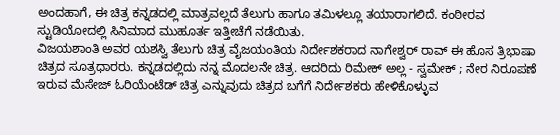ಅಂದಹಾಗೆ, ಈ ಚಿತ್ರ ಕನ್ನಡದಲ್ಲಿ ಮಾತ್ರವಲ್ಲದೆ ತೆಲುಗು ಹಾಗೂ ತಮಿಳಲ್ಲೂ ತಯಾರಾಗಲಿದೆ. ಕಂಠೀರವ ಸ್ಟುಡಿಯೋದಲ್ಲಿ ಸಿನಿಮಾದ ಮುಹೂರ್ತ ಇತ್ತೀಚೆಗೆ ನಡೆಯಿತು.
ವಿಜಯಶಾಂತಿ ಅವರ ಯಶಸ್ವಿ ತೆಲುಗು ಚಿತ್ರ ವೈಜಯಂತಿಯ ನಿರ್ದೇಶಕರಾದ ನಾಗೇಶ್ವರ್ ರಾವ್ ಈ ಹೊಸ ತ್ರಿಭಾಷಾ ಚಿತ್ರದ ಸೂತ್ರಧಾರರು. ಕನ್ನಡದಲ್ಲಿದು ನನ್ನ ಮೊದಲನೇ ಚಿತ್ರ. ಆದರಿದು ರಿಮೇಕ್ ಅಲ್ಲ - ಸ್ವಮೇಕ್ ; ನೇರ ನಿರೂಪಣೆ ಇರುವ ಮೆಸೇಜ್ ಓರಿಯೆಂಟೆಡ್ ಚಿತ್ರ ಎನ್ನುವುದು ಚಿತ್ರದ ಬಗೆಗೆ ನಿರ್ದೇಶಕರು ಹೇಳಿಕೊಳ್ಳುವ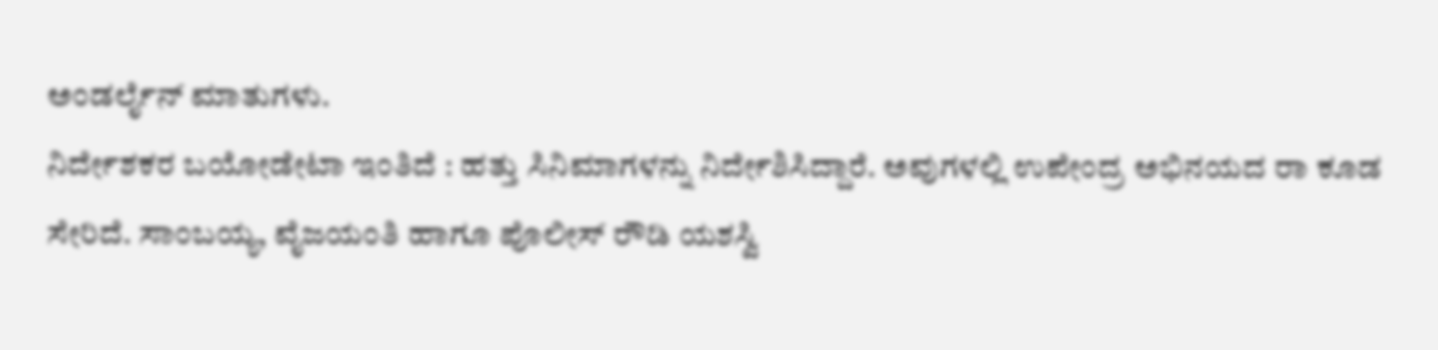ಅಂಡರ್ಲೈನ್ ಮಾತುಗಳು.
ನಿರ್ದೇಶಕರ ಬಯೋಡೇಟಾ ಇಂತಿದೆ : ಹತ್ತು ಸಿನಿಮಾಗಳನ್ನು ನಿರ್ದೇಶಿಸಿದ್ದಾರೆ. ಅವುಗಳಲ್ಲಿ ಉಪೇಂದ್ರ ಅಭಿನಯದ ರಾ ಕೂಡ ಸೇರಿದೆ. ಸಾಂಬಯ್ಯ, ವೈಜಯಂತಿ ಹಾಗೂ ಪೊಲೀಸ್ ರೌಡಿ ಯಶಸ್ವಿ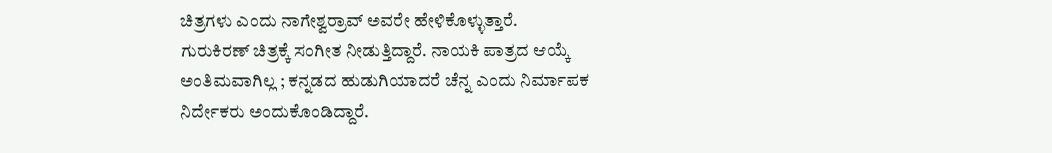ಚಿತ್ರಗಳು ಎಂದು ನಾಗೇಶ್ವರ್ರಾವ್ ಅವರೇ ಹೇಳಿಕೊಳ್ಳುತ್ತಾರೆ.
ಗುರುಕಿರಣ್ ಚಿತ್ರಕ್ಕೆ ಸಂಗೀತ ನೀಡುತ್ತಿದ್ದಾರೆ. ನಾಯಕಿ ಪಾತ್ರದ ಆಯ್ಕೆ ಅಂತಿಮವಾಗಿಲ್ಲ ; ಕನ್ನಡದ ಹುಡುಗಿಯಾದರೆ ಚೆನ್ನ ಎಂದು ನಿರ್ಮಾಪಕ ನಿರ್ದೇಕರು ಅಂದುಕೊಂಡಿದ್ದಾರೆ.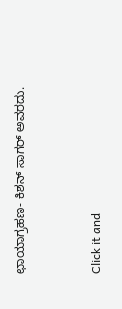ಛಾಯಾಗ್ರಹಣ- ಕಿಶನ್ ಸಾಗರ್ ಅವರದು.


Click it and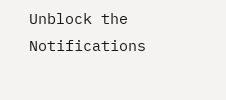Unblock the Notifications